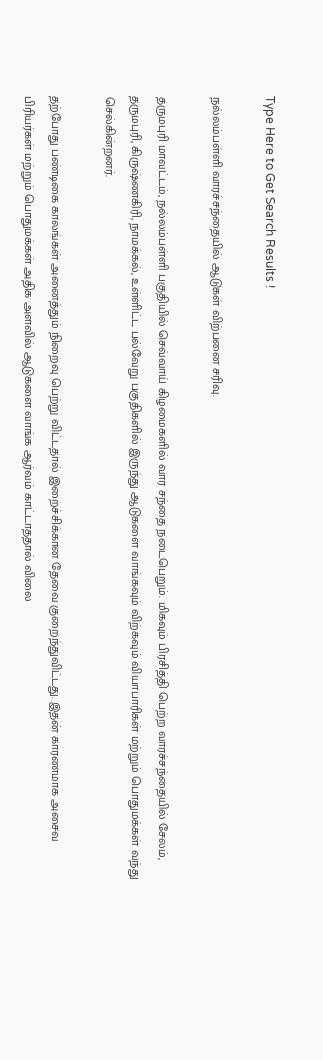Type Here to Get Search Results !

நல்லம்பள்ளி வாரச்சந்தையில் ஆடுகள் விற்பனை சரிவு.

தருமபுரி மாவட்டம், நல்லம்பள்ளி பகுதியில் செவ்வாய் கிழமைகளில் வார சந்தை நடைபெறும். மிகவும் பிரசித்தி பெற்ற வாரச்சந்தையில் சேலம், தருமபுரி, கிருஷ்ணகிரி, நாமக்கல், உள்ளிட்ட பல்வேறு பகுதிகளில் இருந்து ஆடுகளை வாங்கவும் விற்கவும் வியாபாரிகள் மற்றும் பொதுமக்கள் வந்து செல்கின்றனர்.

தற்போது பண்டிகை காலங்கள் அனைத்தும் நிறைவு பெற்று விட்டதால் இறைச்சிக்கான தேவை குறைந்துவிட்டது. இதன் காரணமாக அசைவ பிரியர்கள் மற்றும் பொதுமக்கள் அதிக அளவில் ஆடுகளை வாங்க ஆர்வம் காட்டாததால் விலை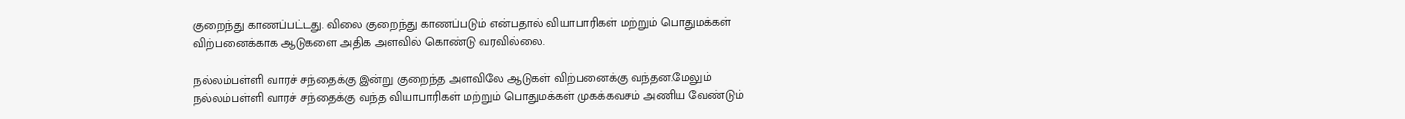குறைந்து காணப்பட்டது. விலை குறைந்து காணப்படும் என்பதால் வியாபாரிகள் மற்றும் பொதுமக்கள் விற்பனைக்காக ஆடுகளை அதிக அளவில் கொண்டு வரவில்லை.

நல்லம்பள்ளி வாரச் சந்தைக்கு இன்று குறைந்த அளவிலே ஆடுகள் விற்பனைக்கு வந்தன.மேலும் நல்லம்பள்ளி வாரச் சந்தைக்கு வந்த வியாபாரிகள் மற்றும் பொதுமக்கள் முகக்கவசம் அணிய வேண்டும்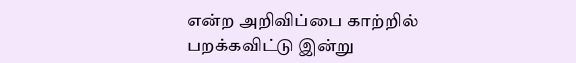என்ற அறிவிப்பை காற்றில் பறக்கவிட்டு இன்று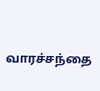வாரச்சந்தை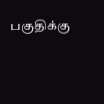பகுதிக்கு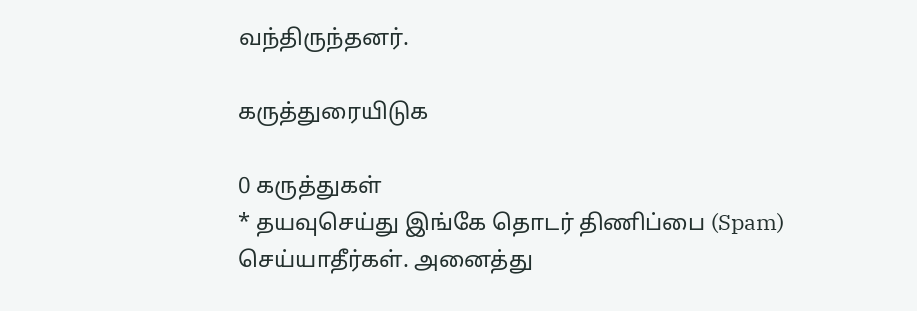வந்திருந்தனர்.

கருத்துரையிடுக

0 கருத்துகள்
* தயவுசெய்து இங்கே தொடர் திணிப்பை (Spam) செய்யாதீர்கள். அனைத்து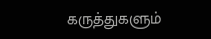கருத்துகளும்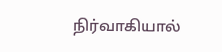நிர்வாகியால்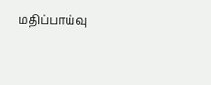மதிப்பாய்வு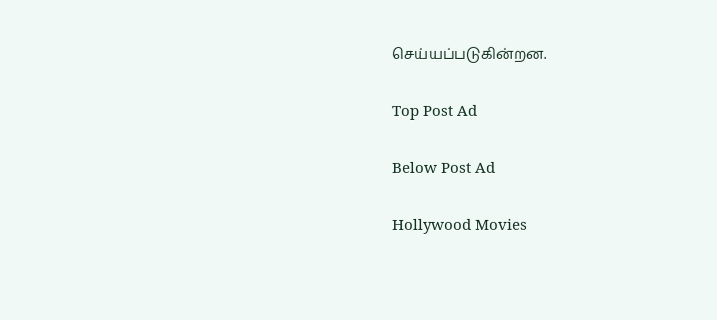செய்யப்படுகின்றன.

Top Post Ad

Below Post Ad

Hollywood Movies